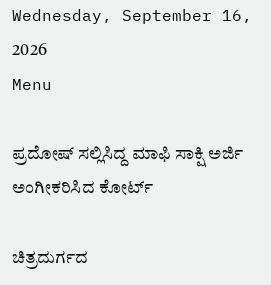Wednesday, September 16, 2026
Menu

ಪ್ರದೋಷ್‌ ಸಲ್ಲಿಸಿದ್ದ ಮಾಫಿ ಸಾಕ್ಷಿ ಅರ್ಜಿ ಅಂಗೀಕರಿಸಿದ ಕೋರ್ಟ್‌

ಚಿತ್ರದುರ್ಗದ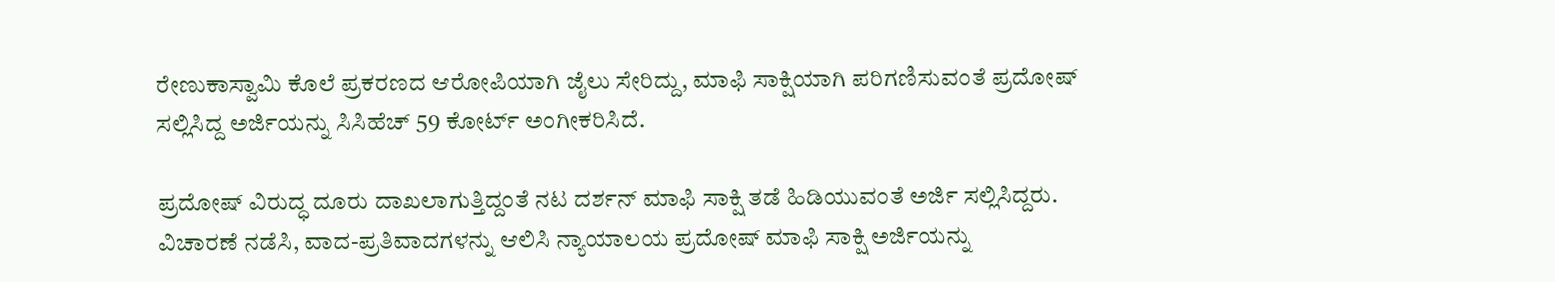ರೇಣುಕಾಸ್ವಾಮಿ ಕೊಲೆ ಪ್ರಕರಣದ ಆರೋಪಿಯಾಗಿ ಜೈಲು ಸೇರಿದ್ದು, ಮಾಫಿ ಸಾಕ್ಷಿಯಾಗಿ ಪರಿಗಣಿಸುವಂತೆ ಪ್ರದೋಷ್‌ ಸಲ್ಲಿಸಿದ್ದ ಅರ್ಜಿಯನ್ನು ಸಿಸಿಹೆಚ್ 59 ಕೋರ್ಟ್ ಅಂಗೀಕರಿಸಿದೆ.

ಪ್ರದೋಷ್‌ ವಿರುದ್ಧ ದೂರು ದಾಖಲಾಗುತ್ತಿದ್ದಂತೆ ನಟ ದರ್ಶನ್‌ ಮಾಫಿ ಸಾಕ್ಷಿ ತಡೆ ಹಿಡಿಯುವಂತೆ ಅರ್ಜಿ ಸಲ್ಲಿಸಿದ್ದರು. ವಿಚಾರಣೆ ನಡೆಸಿ, ವಾದ-ಪ್ರತಿವಾದಗಳನ್ನು ಆಲಿಸಿ ನ್ಯಾಯಾಲಯ ಪ್ರದೋಷ್‌ ಮಾಫಿ ಸಾಕ್ಷಿ ಅರ್ಜಿಯನ್ನು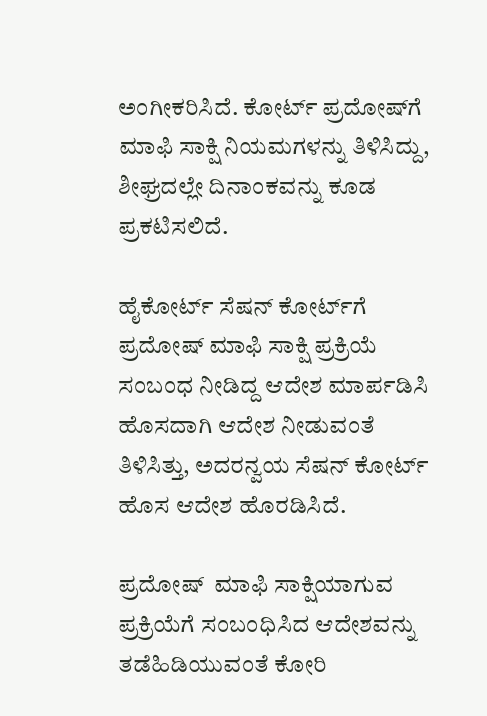ಅಂಗೀಕರಿಸಿದೆ. ಕೋರ್ಟ್‌ ಪ್ರದೋಷ್‌ಗೆ ಮಾಫಿ ಸಾಕ್ಷಿ ನಿಯಮಗಳನ್ನು ತಿಳಿಸಿದ್ದು, ಶೀಘ್ರದಲ್ಲೇ ದಿನಾಂಕವನ್ನು ಕೂಡ ಪ್ರಕಟಿಸಲಿದೆ.

ಹೈಕೋರ್ಟ್‌ ಸೆಷನ್‌ ಕೋರ್ಟ್‌ಗೆ ಪ್ರದೋಷ್ ಮಾಫಿ ಸಾಕ್ಷಿ ಪ್ರಕ್ರಿಯೆ ಸಂಬಂಧ ನೀಡಿದ್ದ ಆದೇಶ ಮಾರ್ಪಡಿಸಿ ಹೊಸದಾಗಿ ಆದೇಶ ನೀಡುವಂತೆ ತಿಳಿಸಿತ್ತು, ಅದರನ್ವಯ ಸೆಷನ್‌ ಕೋರ್ಟ್‌ ಹೊಸ ಆದೇಶ ಹೊರಡಿಸಿದೆ.

ಪ್ರದೋಷ್  ಮಾಫಿ ಸಾಕ್ಷಿಯಾಗುವ ಪ್ರಕ್ರಿಯೆಗೆ ಸಂಬಂಧಿಸಿದ ಆದೇಶವನ್ನು ತಡೆಹಿಡಿಯುವಂತೆ ಕೋರಿ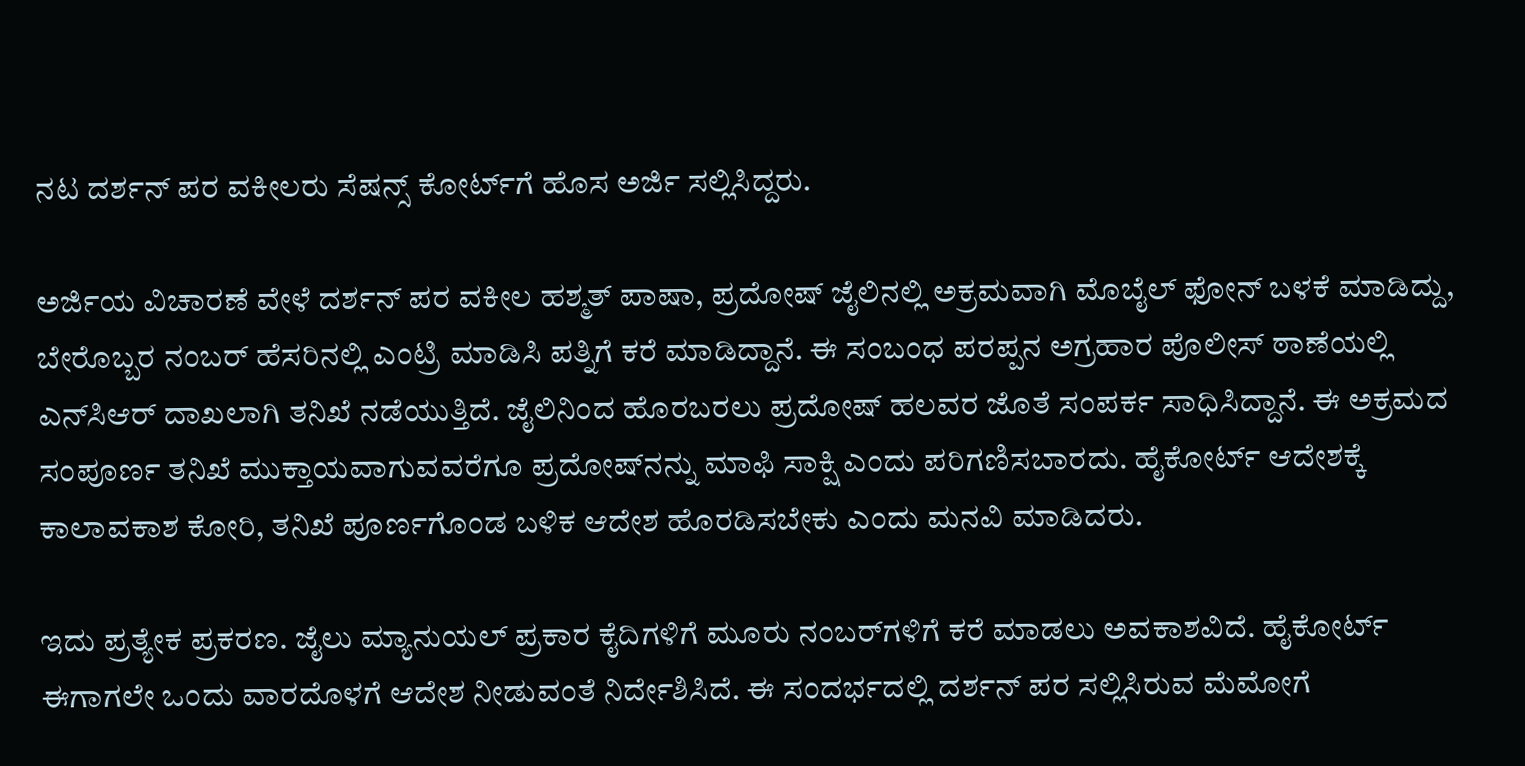ನಟ ದರ್ಶನ್ ಪರ ವಕೀಲರು ಸೆಷನ್ಸ್‌ ಕೋರ್ಟ್‌ಗೆ ಹೊಸ ಅರ್ಜಿ ಸಲ್ಲಿಸಿದ್ದರು.

ಅರ್ಜಿಯ ವಿಚಾರಣೆ ವೇಳೆ ದರ್ಶನ್ ಪರ ವಕೀಲ ಹಶ್ಮತ್ ಪಾಷಾ, ಪ್ರದೋಷ್ ಜೈಲಿನಲ್ಲಿ ಅಕ್ರಮವಾಗಿ ಮೊಬೈಲ್ ಫೋನ್ ಬಳಕೆ ಮಾಡಿದ್ದು, ಬೇರೊಬ್ಬರ ನಂಬರ್ ಹೆಸರಿನಲ್ಲಿ ಎಂಟ್ರಿ ಮಾಡಿಸಿ ಪತ್ನಿಗೆ ಕರೆ ಮಾಡಿದ್ದಾನೆ. ಈ ಸಂಬಂಧ ಪರಪ್ಪನ ಅಗ್ರಹಾರ ಪೊಲೀಸ್ ಠಾಣೆಯಲ್ಲಿ ಎನ್‌ಸಿಆರ್ ದಾಖಲಾಗಿ ತನಿಖೆ ನಡೆಯುತ್ತಿದೆ. ಜೈಲಿನಿಂದ ಹೊರಬರಲು ಪ್ರದೋಷ್ ಹಲವರ ಜೊತೆ ಸಂಪರ್ಕ ಸಾಧಿಸಿದ್ದಾನೆ. ಈ ಅಕ್ರಮದ ಸಂಪೂರ್ಣ ತನಿಖೆ ಮುಕ್ತಾಯವಾಗುವವರೆಗೂ ಪ್ರದೋಷ್‌ನನ್ನು ಮಾಫಿ ಸಾಕ್ಷಿ ಎಂದು ಪರಿಗಣಿಸಬಾರದು. ಹೈಕೋರ್ಟ್ ಆದೇಶಕ್ಕೆ ಕಾಲಾವಕಾಶ ಕೋರಿ, ತನಿಖೆ ಪೂರ್ಣಗೊಂಡ ಬಳಿಕ ಆದೇಶ ಹೊರಡಿಸಬೇಕು ಎಂದು ಮನವಿ ಮಾಡಿದರು.

ಇದು ಪ್ರತ್ಯೇಕ ಪ್ರಕರಣ. ಜೈಲು ಮ್ಯಾನುಯಲ್ ಪ್ರಕಾರ ಕೈದಿಗಳಿಗೆ ಮೂರು ನಂಬರ್‌ಗಳಿಗೆ ಕರೆ ಮಾಡಲು ಅವಕಾಶವಿದೆ. ಹೈಕೋರ್ಟ್ ಈಗಾಗಲೇ ಒಂದು ವಾರದೊಳಗೆ ಆದೇಶ ನೀಡುವಂತೆ ನಿರ್ದೇಶಿಸಿದೆ. ಈ ಸಂದರ್ಭದಲ್ಲಿ ದರ್ಶನ್ ಪರ ಸಲ್ಲಿಸಿರುವ ಮೆಮೋಗೆ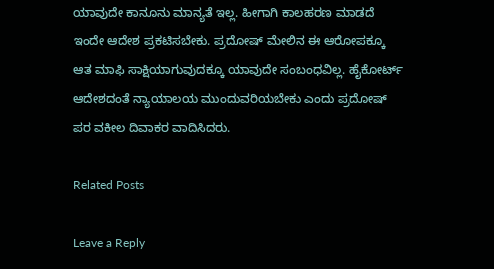ಯಾವುದೇ ಕಾನೂನು ಮಾನ್ಯತೆ ಇಲ್ಲ. ಹೀಗಾಗಿ ಕಾಲಹರಣ ಮಾಡದೆ ಇಂದೇ ಆದೇಶ ಪ್ರಕಟಿಸಬೇಕು. ಪ್ರದೋಷ್ ಮೇಲಿನ ಈ ಆರೋಪಕ್ಕೂ ಆತ ಮಾಫಿ ಸಾಕ್ಷಿಯಾಗುವುದಕ್ಕೂ ಯಾವುದೇ ಸಂಬಂಧವಿಲ್ಲ. ಹೈಕೋರ್ಟ್ ಆದೇಶದಂತೆ ನ್ಯಾಯಾಲಯ ಮುಂದುವರಿಯಬೇಕು ಎಂದು ಪ್ರದೋಷ್‌ ಪರ ವಕೀಲ ದಿವಾಕರ ವಾದಿಸಿದರು.

Related Posts

Leave a Reply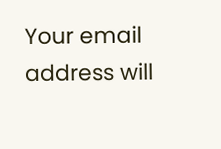Your email address will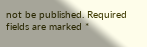not be published. Required fields are marked *